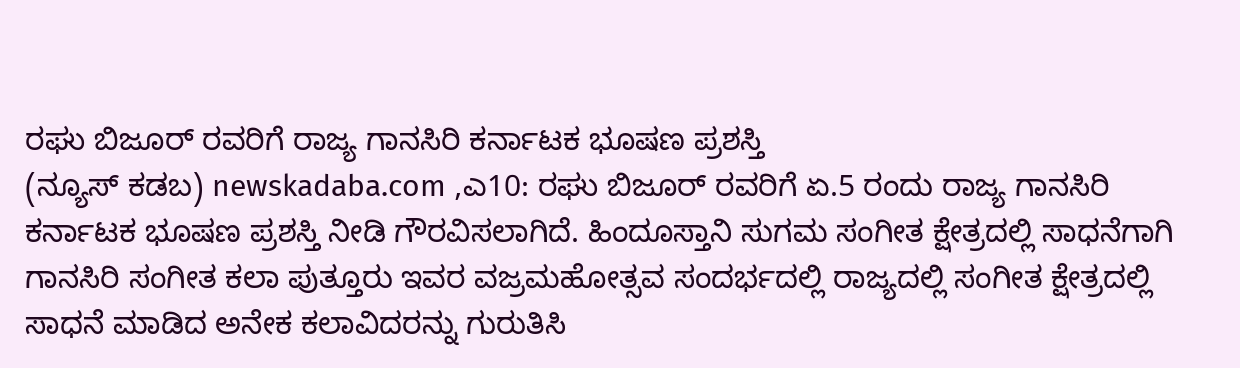ರಘು ಬಿಜೂರ್ ರವರಿಗೆ ರಾಜ್ಯ ಗಾನಸಿರಿ ಕರ್ನಾಟಕ ಭೂಷಣ ಪ್ರಶಸ್ತಿ
(ನ್ಯೂಸ್ ಕಡಬ) newskadaba.com ,ಎ10: ರಘು ಬಿಜೂರ್ ರವರಿಗೆ ಏ.5 ರಂದು ರಾಜ್ಯ ಗಾನಸಿರಿ ಕರ್ನಾಟಕ ಭೂಷಣ ಪ್ರಶಸ್ತಿ ನೀಡಿ ಗೌರವಿಸಲಾಗಿದೆ. ಹಿಂದೂಸ್ತಾನಿ ಸುಗಮ ಸಂಗೀತ ಕ್ಷೇತ್ರದಲ್ಲಿ ಸಾಧನೆಗಾಗಿ ಗಾನಸಿರಿ ಸಂಗೀತ ಕಲಾ ಪುತ್ತೂರು ಇವರ ವಜ್ರಮಹೋತ್ಸವ ಸಂದರ್ಭದಲ್ಲಿ ರಾಜ್ಯದಲ್ಲಿ ಸಂಗೀತ ಕ್ಷೇತ್ರದಲ್ಲಿ ಸಾಧನೆ ಮಾಡಿದ ಅನೇಕ ಕಲಾವಿದರನ್ನು ಗುರುತಿಸಿ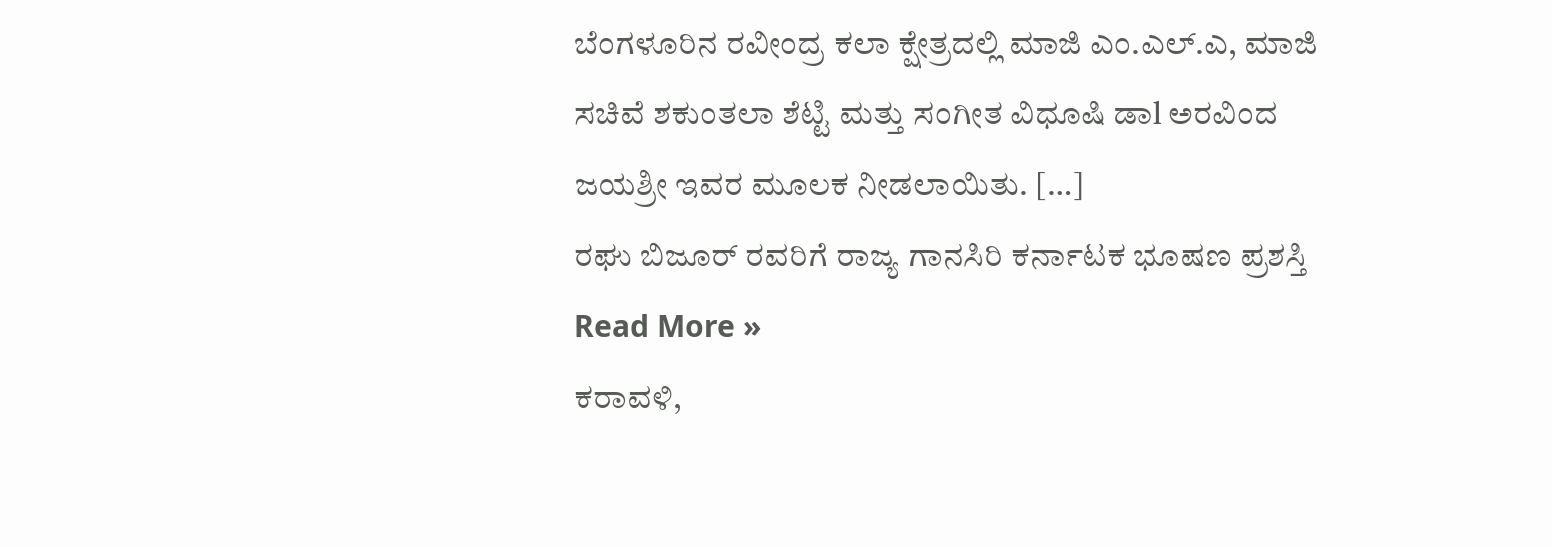ಬೆಂಗಳೂರಿನ ರವೀಂದ್ರ ಕಲಾ ಕ್ಷೇತ್ರದಲ್ಲಿ ಮಾಜಿ ಎಂ.ಎಲ್.ಎ, ಮಾಜಿ ಸಚಿವೆ ಶಕುಂತಲಾ ಶೆಟ್ಟಿ ಮತ್ತು ಸಂಗೀತ ವಿಧೂಷಿ ಡಾl ಅರವಿಂದ ಜಯಶ್ರೀ ಇವರ ಮೂಲಕ ನೀಡಲಾಯಿತು. […]
ರಘು ಬಿಜೂರ್ ರವರಿಗೆ ರಾಜ್ಯ ಗಾನಸಿರಿ ಕರ್ನಾಟಕ ಭೂಷಣ ಪ್ರಶಸ್ತಿ Read More »
ಕರಾವಳಿ,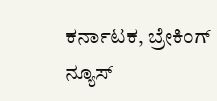ಕರ್ನಾಟಕ, ಬ್ರೇಕಿಂಗ್ ನ್ಯೂಸ್